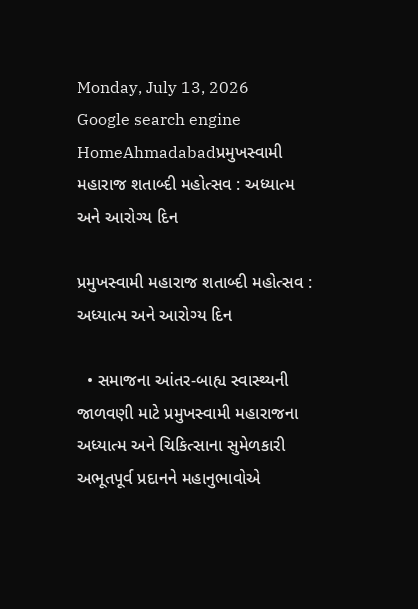Monday, July 13, 2026
Google search engine
HomeAhmadabadપ્રમુખસ્વામી મહારાજ શતાબ્દી મહોત્સવ : અધ્યાત્મ અને આરોગ્ય દિન

પ્રમુખસ્વામી મહારાજ શતાબ્દી મહોત્સવ : અધ્યાત્મ અને આરોગ્ય દિન

  • સમાજના આંતર-બાહ્ય સ્વાસ્થ્યની જાળવણી માટે પ્રમુખસ્વામી મહારાજના અધ્યાત્મ અને ચિકિત્સાના સુમેળકારી અભૂતપૂર્વ પ્રદાનને મહાનુભાવોએ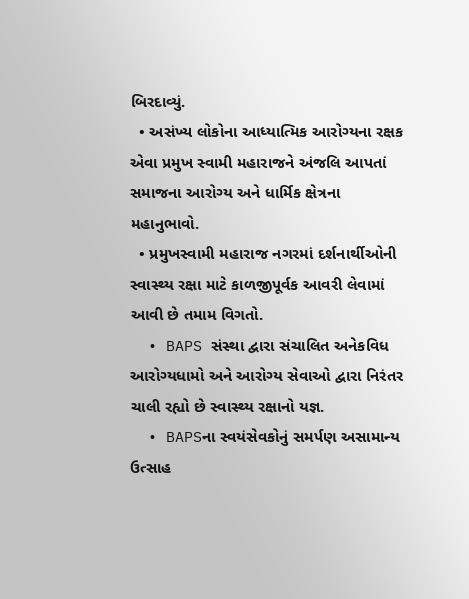બિરદાવ્યું.
  • અસંખ્ય લોકોના આધ્યાત્મિક આરોગ્યના રક્ષક એવા પ્રમુખ સ્વામી મહારાજને અંજલિ આપતાં સમાજના આરોગ્ય અને ધાર્મિક ક્ષેત્રના મહાનુભાવો.
  • પ્રમુખસ્વામી મહારાજ નગરમાં દર્શનાર્થીઓની સ્વાસ્થ્ય રક્ષા માટે કાળજીપૂર્વક આવરી લેવામાં આવી છે તમામ વિગતો.
  • BAPS સંસ્થા દ્વારા સંચાલિત અનેકવિધ આરોગ્યધામો અને આરોગ્ય સેવાઓ દ્વારા નિરંતર ચાલી રહ્યો છે સ્વાસ્થ્ય રક્ષાનો યજ્ઞ.
  • BAPSના સ્વયંસેવકોનું સમર્પણ અસામાન્ય ઉત્સાહ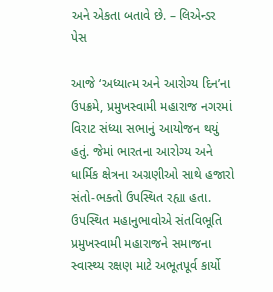અને એકતા બતાવે છે. – લિએન્ડર પેસ

આજે ‘અધ્યાત્મ અને આરોગ્ય દિન’ના ઉપક્રમે, પ્રમુખસ્વામી મહારાજ નગરમાં વિરાટ સંધ્યા સભાનું આયોજન થયું હતું. જેમાં ભારતના આરોગ્ય અને ધાર્મિક ક્ષેત્રના અગ્રણીઓ સાથે હજારો સંતો-ભક્તો ઉપસ્થિત રહ્યા હતા. ઉપસ્થિત મહાનુભાવોએ સંતવિભૂતિ પ્રમુખસ્વામી મહારાજને સમાજના સ્વાસ્થ્ય રક્ષણ માટે અભૂતપૂર્વ કાર્યો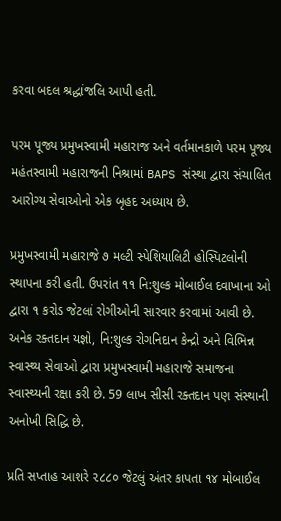કરવા બદલ શ્રદ્ધાંજલિ આપી હતી.

પરમ પૂજ્ય પ્રમુખસ્વામી મહારાજ અને વર્તમાનકાળે પરમ પૂજ્ય મહંતસ્વામી મહારાજની નિશ્રામાં BAPS સંસ્થા દ્વારા સંચાલિત આરોગ્ય સેવાઓનો એક બૃહદ અધ્યાય છે.

પ્રમુખસ્વામી મહારાજે ૭ મલ્ટી સ્પેશિયાલિટી હોસ્પિટલોની સ્થાપના કરી હતી. ઉપરાંત ૧૧ નિ:શુલ્ક મોબાઈલ દવાખાના ઓ દ્વારા ૧ કરોડ જેટલાં રોગીઓની સારવાર કરવામાં આવી છે. અનેક રક્તદાન યજ્ઞો, નિ:શુલ્ક રોગનિદાન કેન્દ્રો અને વિભિન્ન સ્વાસ્થ્ય સેવાઓ દ્વારા પ્રમુખસ્વામી મહારાજે સમાજના સ્વાસ્થ્યની રક્ષા કરી છે. 59 લાખ સીસી રક્તદાન પણ સંસ્થાની અનોખી સિદ્ધિ છે.

પ્રતિ સપ્તાહ આશરે ૨૮૮૦ જેટલું અંતર કાપતા ૧૪ મોબાઈલ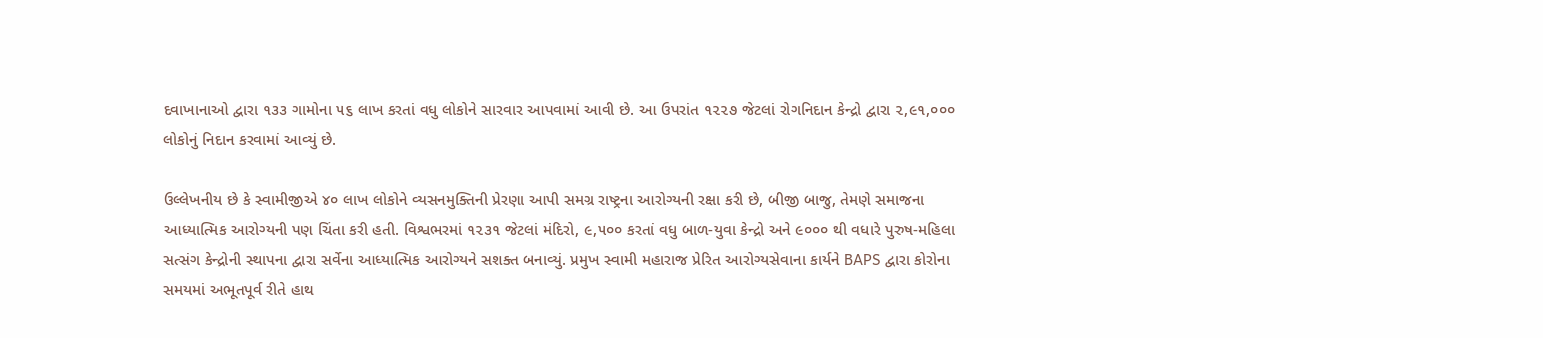દવાખાનાઓ દ્વારા ૧૩૩ ગામોના ૫૬ લાખ કરતાં વધુ લોકોને સારવાર આપવામાં આવી છે. આ ઉપરાંત ૧૨૨૭ જેટલાં રોગનિદાન કેન્દ્રો દ્વારા ૨,૯૧,૦૦૦ લોકોનું નિદાન કરવામાં આવ્યું છે.

ઉલ્લેખનીય છે કે સ્વામીજીએ ૪૦ લાખ લોકોને વ્યસનમુક્તિની પ્રેરણા આપી સમગ્ર રાષ્ટ્રના આરોગ્યની રક્ષા કરી છે, બીજી બાજુ, તેમણે સમાજના આધ્યાત્મિક આરોગ્યની પણ ચિંતા કરી હતી. વિશ્વભરમાં ૧૨૩૧ જેટલાં મંદિરો, ૯,૫૦૦ કરતાં વધુ બાળ-યુવા કેન્દ્રો અને ૯૦૦૦ થી વધારે પુરુષ-મહિલા સત્સંગ કેન્દ્રોની સ્થાપના દ્વારા સર્વેના આધ્યાત્મિક આરોગ્યને સશક્ત બનાવ્યું. પ્રમુખ સ્વામી મહારાજ પ્રેરિત આરોગ્યસેવાના કાર્યને BAPS દ્વારા કોરોના સમયમાં અભૂતપૂર્વ રીતે હાથ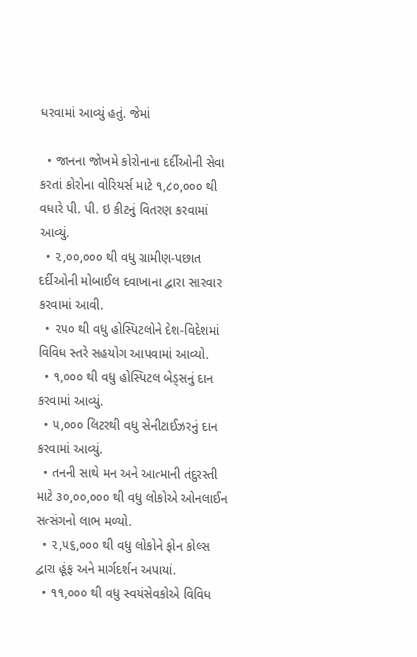ધરવામાં આવ્યું હતું. જેમાં

  • જાનના જોખમે કોરોનાના દર્દીઓની સેવા કરતાં કોરોના વોરિયર્સ માટે ૧,૮૦,૦૦૦ થી વધારે પી. પી. ઇ કીટનું વિતરણ કરવામાં આવ્યું.
  • ૨,૦૦,૦૦૦ થી વધુ ગ્રામીણ-પછાત દર્દીઓની મોબાઈલ દવાખાના દ્વારા સારવાર કરવામાં આવી.
  • ૨૫૦ થી વધુ હોસ્પિટલોને દેશ-વિદેશમાં વિવિધ સ્તરે સહયોગ આપવામાં આવ્યો.
  • ૧,૦૦૦ થી વધુ હોસ્પિટલ બેડ્સનું દાન કરવામાં આવ્યું.
  • ૫,૦૦૦ લિટરથી વધુ સેનીટાઈઝરનું દાન કરવામાં આવ્યું.
  • તનની સાથે મન અને આત્માની તંદુરસ્તી માટે ૩૦,૦૦,૦૦૦ થી વધુ લોકોએ ઓનલાઈન સત્સંગનો લાભ મળ્યો.
  • ૨,૫૬,૦૦૦ થી વધુ લોકોને ફોન કોલ્સ દ્વારા હૂંફ અને માર્ગદર્શન અપાયાં.
  • ૧૧,૦૦૦ થી વધુ સ્વયંસેવકોએ વિવિધ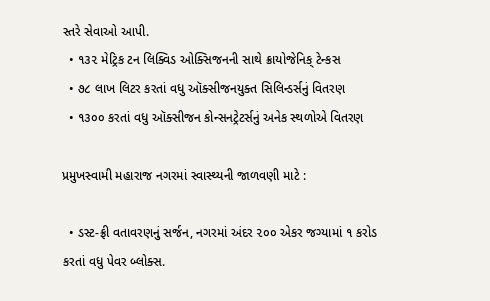સ્તરે સેવાઓ આપી.
  • ૧૩૨ મેટ્રિક ટન લિક્વિડ ઓક્સિજનની સાથે ક્રાયોજેનિક્ ટેન્કસ
  • ૭૮ લાખ લિટર કરતાં વધુ ઑક્સીજનયુક્ત સિલિન્ડર્સનું વિતરણ
  • ૧૩૦૦ કરતાં વધુ ઑક્સીજન કોન્સનટ્રેટર્સનું અનેક સ્થળોએ વિતરણ

પ્રમુખસ્વામી મહારાજ નગરમાં સ્વાસ્થ્યની જાળવણી માટે :

  • ડસ્ટ-ફ્રી વતાવરણનું સર્જન, નગરમાં અંદર ૨૦૦ એકર જગ્યામાં ૧ કરોડ કરતાં વધુ પેવર બ્લોક્સ.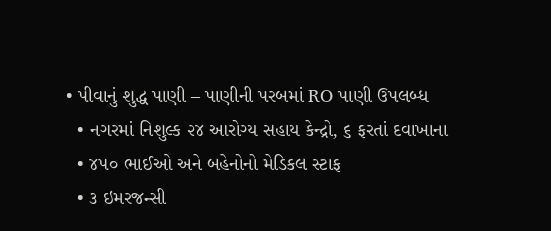• પીવાનું શુદ્ધ પાણી – પાણીની પરબમાં RO પાણી ઉપલબ્ધ
  • નગરમાં નિશુલ્ક ૨૪ આરોગ્ય સહાય કેન્દ્રો, ૬ ફરતાં દવાખાના
  • ૪૫૦ ભાઈઓ અને બહેનોનો મેડિકલ સ્ટાફ
  • ૩ ઇમરજન્સી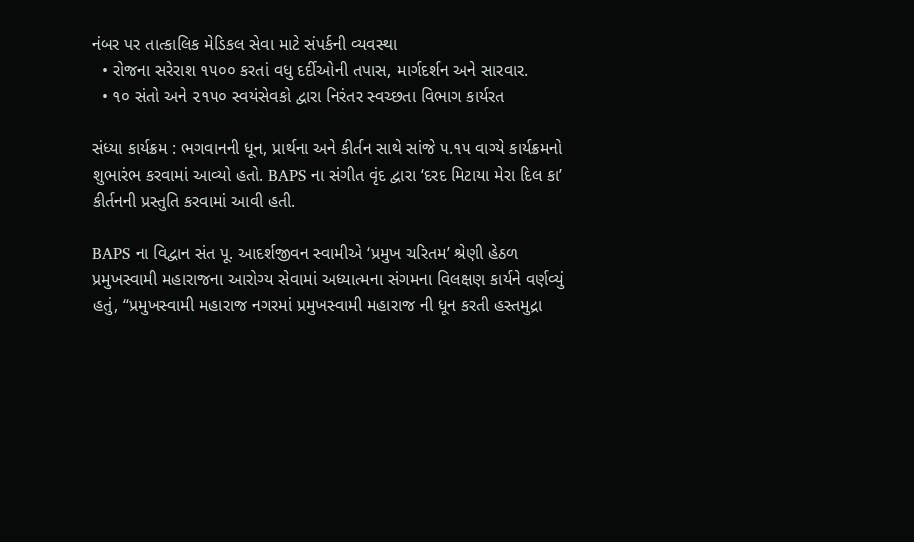નંબર પર તાત્કાલિક મેડિકલ સેવા માટે સંપર્કની વ્યવસ્થા
  • રોજના સરેરાશ ૧૫૦૦ કરતાં વધુ દર્દીઓની તપાસ, માર્ગદર્શન અને સારવાર.
  • ૧૦ સંતો અને ૨૧૫૦ સ્વયંસેવકો દ્વારા નિરંતર સ્વચ્છતા વિભાગ કાર્યરત

સંધ્યા કાર્યક્રમ : ભગવાનની ધૂન, પ્રાર્થના અને કીર્તન સાથે સાંજે ૫.૧૫ વાગ્યે કાર્યક્રમનો શુભારંભ કરવામાં આવ્યો હતો. BAPS ના સંગીત વૃંદ દ્વારા ‘દરદ મિટાયા મેરા દિલ કા’ કીર્તનની પ્રસ્તુતિ કરવામાં આવી હતી.

BAPS ના વિદ્વાન સંત પૂ. આદર્શજીવન સ્વામીએ ‘પ્રમુખ ચરિતમ’ શ્રેણી હેઠળ પ્રમુખસ્વામી મહારાજના આરોગ્ય સેવામાં અધ્યાત્મના સંગમના વિલક્ષણ કાર્યને વર્ણવ્યું હતું, “પ્રમુખસ્વામી મહારાજ નગરમાં પ્રમુખસ્વામી મહારાજ ની ધૂન કરતી હસ્તમુદ્રા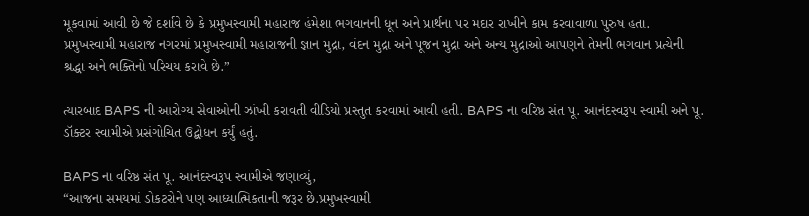મૂકવામાં આવી છે જે દર્શાવે છે કે પ્રમુખસ્વામી મહારાજ હંમેશા ભગવાનની ધૂન અને પ્રાર્થના પર મદાર રાખીને કામ કરવાવાળા પુરુષ હતા. પ્રમુખસ્વામી મહારાજ નગરમાં પ્રમુખસ્વામી મહારાજની જ્ઞાન મુદ્રા, વંદન મુદ્રા અને પૂજન મુદ્રા અને અન્ય મુદ્રાઓ આપણને તેમની ભગવાન પ્રત્યેની શ્રદ્ધા અને ભક્તિનો પરિચય કરાવે છે.”

ત્યારબાદ BAPS ની આરોગ્ય સેવાઓની ઝાંખી કરાવતી વીડિયો પ્રસ્તુત કરવામાં આવી હતી. BAPS ના વરિષ્ઠ સંત પૂ. આનંદસ્વરૂપ સ્વામી અને પૂ. ડૉક્ટર સ્વામીએ પ્રસંગોચિત ઉદ્બોધન કર્યું હતું.

BAPS ના વરિષ્ઠ સંત પૂ. આનંદસ્વરૂપ સ્વામીએ જણાવ્યું,
“આજના સમયમાં ડોકટરોને પણ આધ્યાત્મિકતાની જરૂર છે.પ્રમુખસ્વામી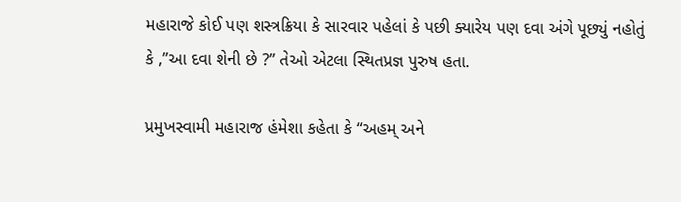મહારાજે કોઈ પણ શસ્ત્રક્રિયા કે સારવાર પહેલાં કે પછી ક્યારેય પણ દવા અંગે પૂછ્યું નહોતું કે ,”આ દવા શેની છે ?” તેઓ એટલા સ્થિતપ્રજ્ઞ પુરુષ હતા.

પ્રમુખસ્વામી મહારાજ હંમેશા કહેતા કે “અહમ્ અને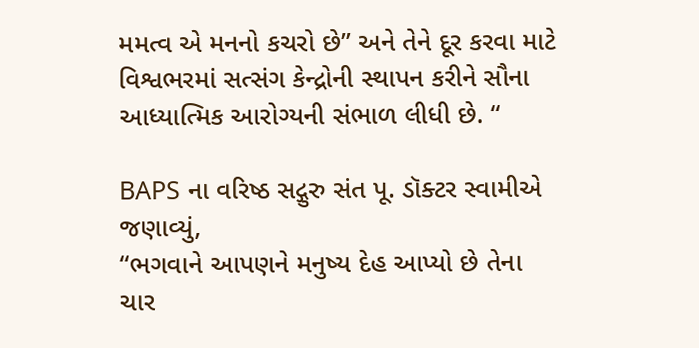મમત્વ એ મનનો કચરો છે” અને તેને દૂર કરવા માટે વિશ્વભરમાં સત્સંગ કેન્દ્રોની સ્થાપન કરીને સૌના આધ્યાત્મિક આરોગ્યની સંભાળ લીધી છે. “

BAPS ના વરિષ્ઠ સદ્ગુરુ સંત પૂ. ડૉક્ટર સ્વામીએ જણાવ્યું,
“ભગવાને આપણને મનુષ્ય દેહ આપ્યો છે તેના ચાર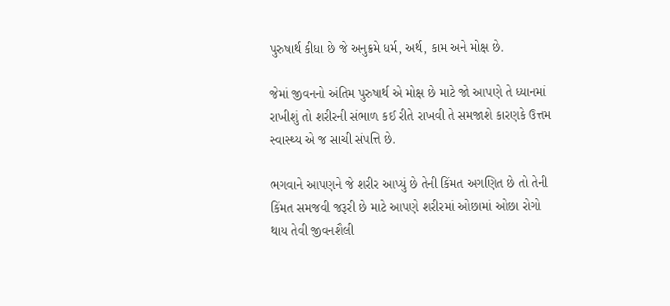પુરુષાર્થ કીધા છે જે અનુક્રમે ધર્મ, અર્થ, કામ અને મોક્ષ છે.

જેમાં જીવનનો અંતિમ પુરુષાર્થ એ મોક્ષ છે માટે જો આપણે તે ધ્યાનમાં રાખીશું તો શરીરની સંભાળ કઈ રીતે રાખવી તે સમજાશે કારણકે ઉત્તમ સ્વાસ્થ્ય એ જ સાચી સંપત્તિ છે.

ભગવાને આપણને જે શરીર આપ્યું છે તેની કિંમત અગણિત છે તો તેની કિંમત સમજવી જરૂરી છે માટે આપણે શરીરમાં ઓછામાં ઓછા રોગો થાય તેવી જીવનશૈલી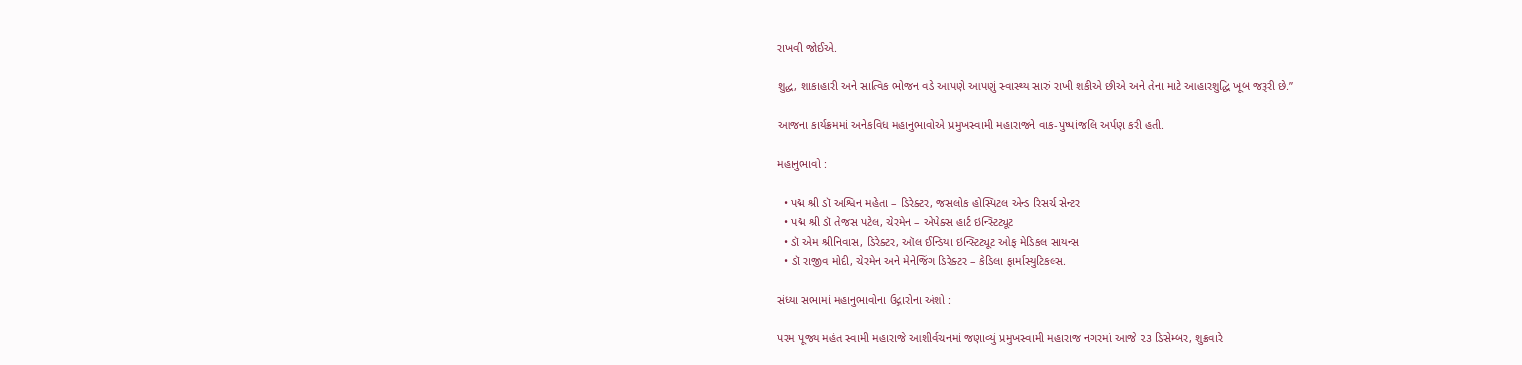રાખવી જોઈએ.

શુદ્ધ, શાકાહારી અને સાત્વિક ભોજન વડે આપણે આપણું સ્વાસ્થ્ય સારું રાખી શકીએ છીએ અને તેના માટે આહારશુદ્ધિ ખૂબ જરૂરી છે.”

આજના કાર્યક્રમમાં અનેકવિધ મહાનુભાવોએ પ્રમુખસ્વામી મહારાજને વાક-પુષ્પાંજલિ અર્પણ કરી હતી.

મહાનુભાવો :

  • પદ્મ શ્રી ડૉ અશ્વિન મહેતા – ડિરેક્ટર, જસલોક હોસ્પિટલ એન્ડ રિસર્ચ સેન્ટર
  • પદ્મ શ્રી ડૉ તેજસ પટેલ, ચેરમેન – એપેક્સ હાર્ટ ઇન્સ્ટિટ્યૂટ
  • ડૉ એમ શ્રીનિવાસ, ડિરેક્ટર, ઑલ ઈન્ડિયા ઇન્સ્ટિટ્યૂટ ઓફ મેડિકલ સાયન્સ
  • ડૉ રાજીવ મોદી, ચેરમેન અને મેનેજિંગ ડિરેક્ટર – કેડિલા ફાર્માસ્યુટિકલ્સ.

સંધ્યા સભામાં મહાનુભાવોના ઉદ્ગારોના અંશો :

પરમ પૂજ્ય મહંત સ્વામી મહારાજે આશીર્વચનમાં જણાવ્યું પ્રમુખસ્વામી મહારાજ નગરમાં આજે ૨૩ ડિસેમ્બર, શુક્રવારે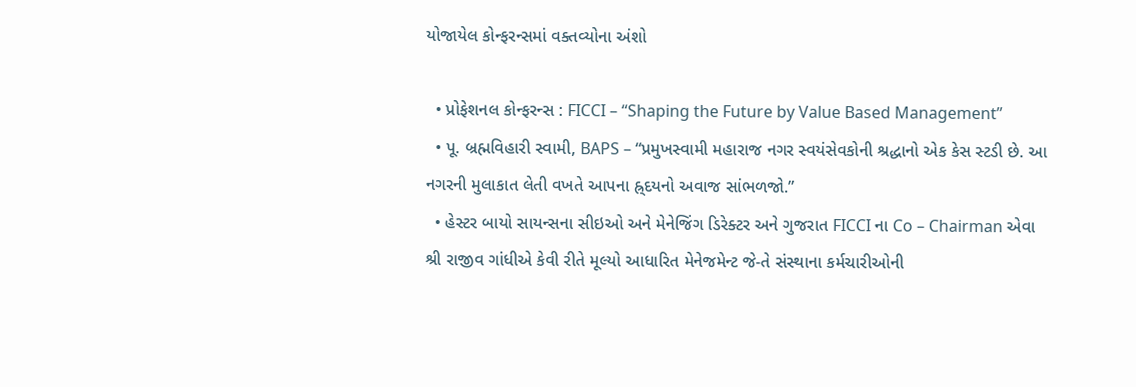યોજાયેલ કોન્ફરન્સમાં વક્તવ્યોના અંશો

  • પ્રોફેશનલ કોન્ફરન્સ : FICCI – “Shaping the Future by Value Based Management”
  • પૂ. બ્રહ્મવિહારી સ્વામી, BAPS – “પ્રમુખસ્વામી મહારાજ નગર સ્વયંસેવકોની શ્રદ્ધાનો એક કેસ સ્ટડી છે. આ નગરની મુલાકાત લેતી વખતે આપના હ્ર્દયનો અવાજ સાંભળજો.”
  • હેસ્ટર બાયો સાયન્સના સીઇઓ અને મેનેજિંગ ડિરેક્ટર અને ગુજરાત FICCI ના Co – Chairman એવા શ્રી રાજીવ ગાંધીએ કેવી રીતે મૂલ્યો આધારિત મેનેજમેન્ટ જે-તે સંસ્થાના કર્મચારીઓની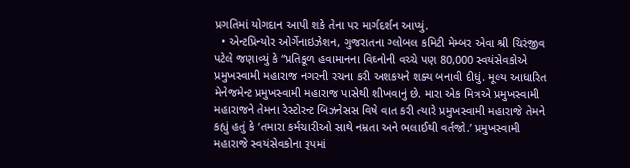પ્રગતિમાં યોગદાન આપી શકે તેના પર માર્ગદર્શન આપ્યું.
  • એન્ટપ્રિન્યોર ઓર્ગેનાઇઝેશન, ગુજરાતના ગ્લોબલ કમિટી મેમ્બર એવા શ્રી ચિરંજીવ પટેલે જણાવ્યું કે “પ્રતિકૂળ હવામાનના વિઘ્નોની વચ્ચે પણ 80,000 સ્વયંસેવકોએ પ્રમુખસ્વામી મહારાજ નગરની રચના કરી અશકયને શક્ય બનાવી દીધું. મૂલ્ય આધારિત મેનેજમેન્ટ પ્રમુખસ્વામી મહારાજ પાસેથી શીખવાનું છે. મારા એક મિત્રએ પ્રમુખસ્વામી મહારાજને તેમના રેસ્ટોરન્ટ બિઝનેસસ વિષે વાત કરી ત્યારે પ્રમુખસ્વામી મહારાજે તેમને કહ્યું હતું કે ‘તમારા કર્મચારીઓ સાથે નમ્રતા અને ભલાઈથી વર્તજો.’ પ્રમુખસ્વામી મહારાજે સ્વયંસેવકોના રૂપમાં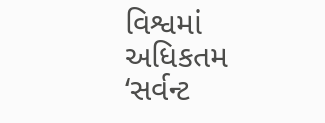વિશ્વમાં અધિકતમ ‘સર્વન્ટ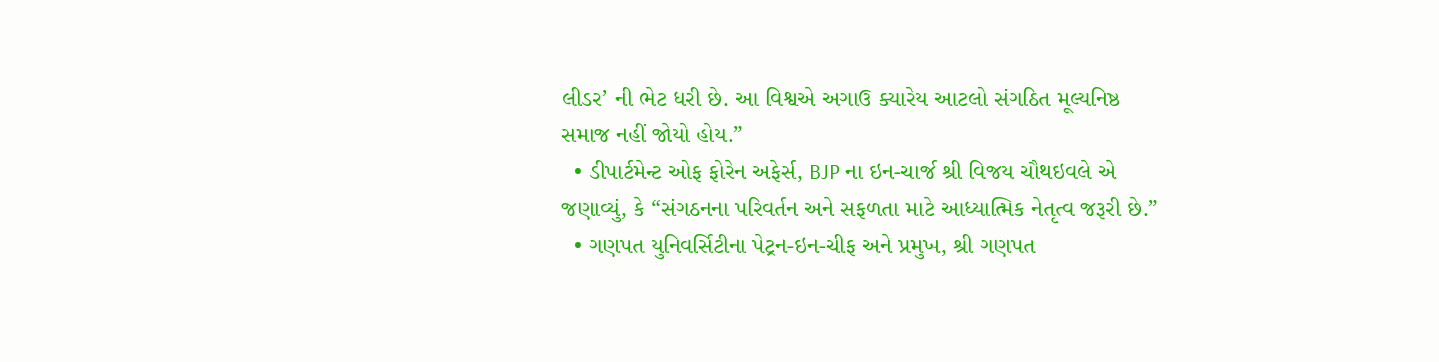લીડર’ ની ભેટ ધરી છે. આ વિશ્વએ અગાઉ ક્યારેય આટલો સંગઠિત મૂલ્યનિષ્ઠ સમાજ નહીં જોયો હોય.”
  • ડીપાર્ટમેન્ટ ઓફ ફોરેન અફેર્સ, BJP ના ઇન-ચાર્જ શ્રી વિજય ચૌથઇવલે એ જણાવ્યું, કે “સંગઠનના પરિવર્તન અને સફળતા માટે આધ્યાત્મિક નેતૃત્વ જરૂરી છે.”
  • ગણપત યુનિવર્સિટીના પેટ્રન-ઇન-ચીફ અને પ્રમુખ, શ્રી ગણપત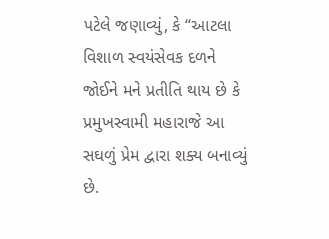પટેલે જણાવ્યું, કે “આટલા વિશાળ સ્વયંસેવક દળને જોઈને મને પ્રતીતિ થાય છે કે પ્રમુખસ્વામી મહારાજે આ સઘળું પ્રેમ દ્વારા શક્ય બનાવ્યું છે.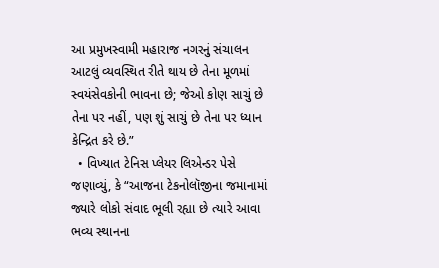આ પ્રમુખસ્વામી મહારાજ નગરનું સંચાલન આટલું વ્યવસ્થિત રીતે થાય છે તેના મૂળમાં સ્વયંસેવકોની ભાવના છે; જેઓ કોણ સાચું છે તેના પર નહીં, પણ શું સાચું છે તેના પર ધ્યાન કેન્દ્રિત કરે છે.”
  • વિખ્યાત ટેનિસ પ્લેયર લિએન્ડર પેસે જણાવ્યું, કે “આજના ટેકનોલૉજીના જમાનામાં જ્યારે લોકો સંવાદ ભૂલી રહ્યા છે ત્યારે આવા ભવ્ય સ્થાનના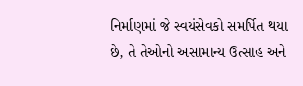નિર્માણમાં જે સ્વયંસેવકો સમર્પિત થયા છે, તે તેઓનો અસામાન્ય ઉત્સાહ અને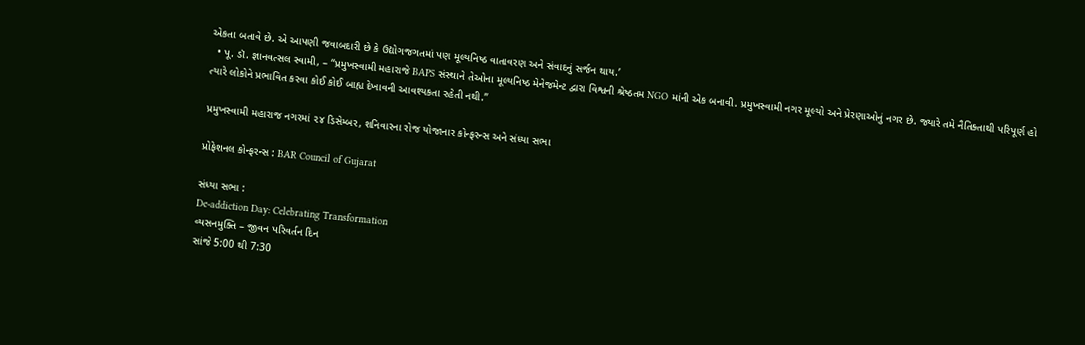એકતા બતાવે છે. એ આપણી જવાબદારી છે કે ઉદ્યોગજગતમાં પણ મૂલ્યનિષ્ઠ વાતાવરણ અને સંવાદનું સર્જન થાય.’
  • પૂ. ડૉ. જ્ઞાનવત્સલ સ્વામી, – “પ્રમુખસ્વામી મહારાજે BAPS સંસ્થાને તેઓના મૂલ્યનિષ્ઠ મેનેજમેન્ટ દ્વારા વિશ્વની શ્રેષ્ઠતમ NGO માંની એક બનાવી. પ્રમુખસ્વામી નગર મૂલ્યો અને પ્રેરણાઓનું નગર છે. જ્યારે તમે નૈતિક્તાથી પરિપૂર્ણ હો ત્યારે લોકોને પ્રભાવિત કરવા કોઈ કોઈ બાહ્ય દેખાવની આવશ્યકતા રહેતી નથી.”

પ્રમુખસ્વામી મહારાજ નગરમાં ૨૪ ડિસેમ્બર, શનિવારના રોજ યોજાનાર કોન્ફરન્સ અને સંધ્યા સભા

પ્રોફેશનલ કોન્ફરન્સ : BAR Council of Gujarat

સંધ્યા સભા :
De-addiction Day: Celebrating Transformation
વ્યસનમુક્તિ – જીવન પરિવર્તન દિન
સાંજે 5:00 થી 7:30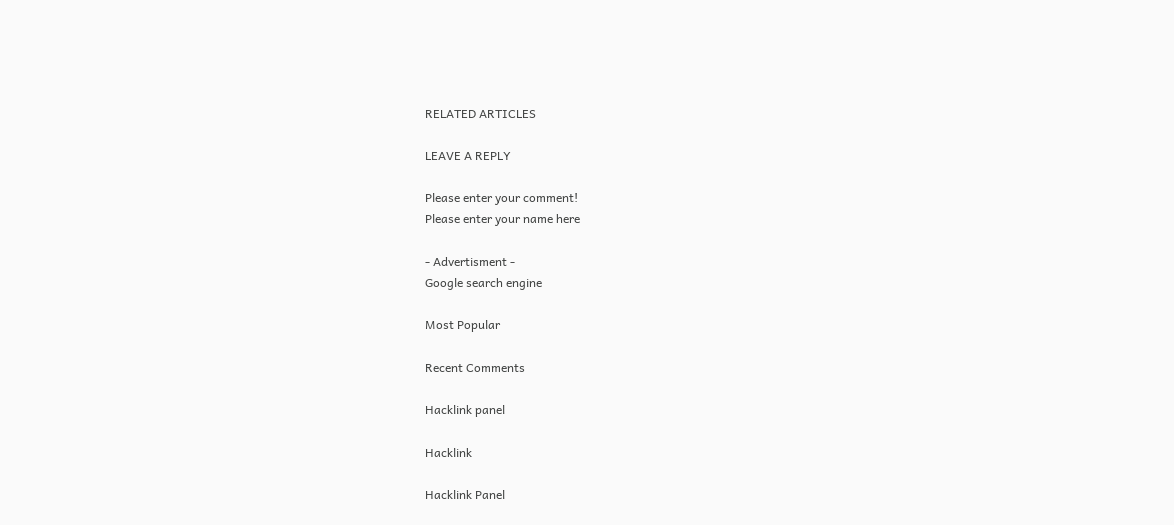RELATED ARTICLES

LEAVE A REPLY

Please enter your comment!
Please enter your name here

- Advertisment -
Google search engine

Most Popular

Recent Comments

Hacklink panel

Hacklink

Hacklink Panel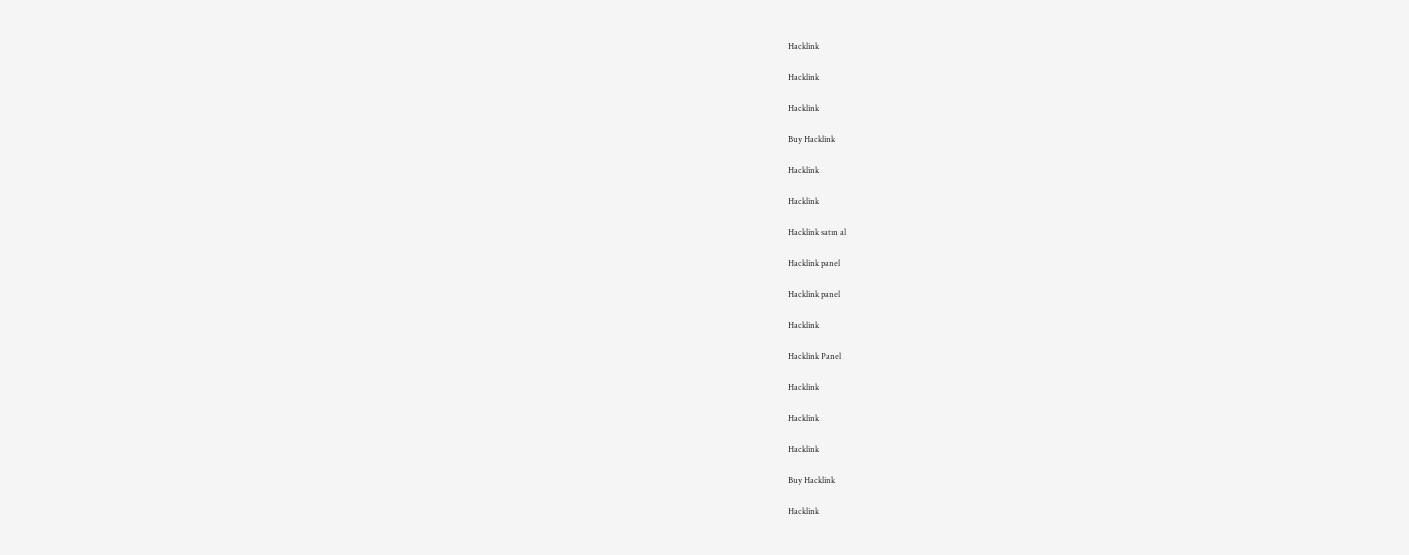Hacklink

Hacklink

Hacklink

Buy Hacklink

Hacklink

Hacklink

Hacklink satın al

Hacklink panel

Hacklink panel

Hacklink

Hacklink Panel

Hacklink

Hacklink

Hacklink

Buy Hacklink

Hacklink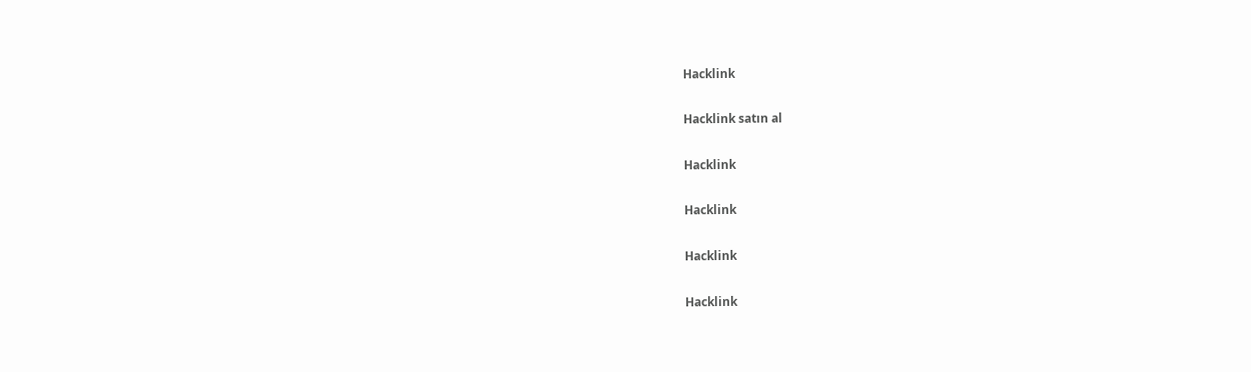Hacklink

Hacklink satın al

Hacklink

Hacklink

Hacklink

Hacklink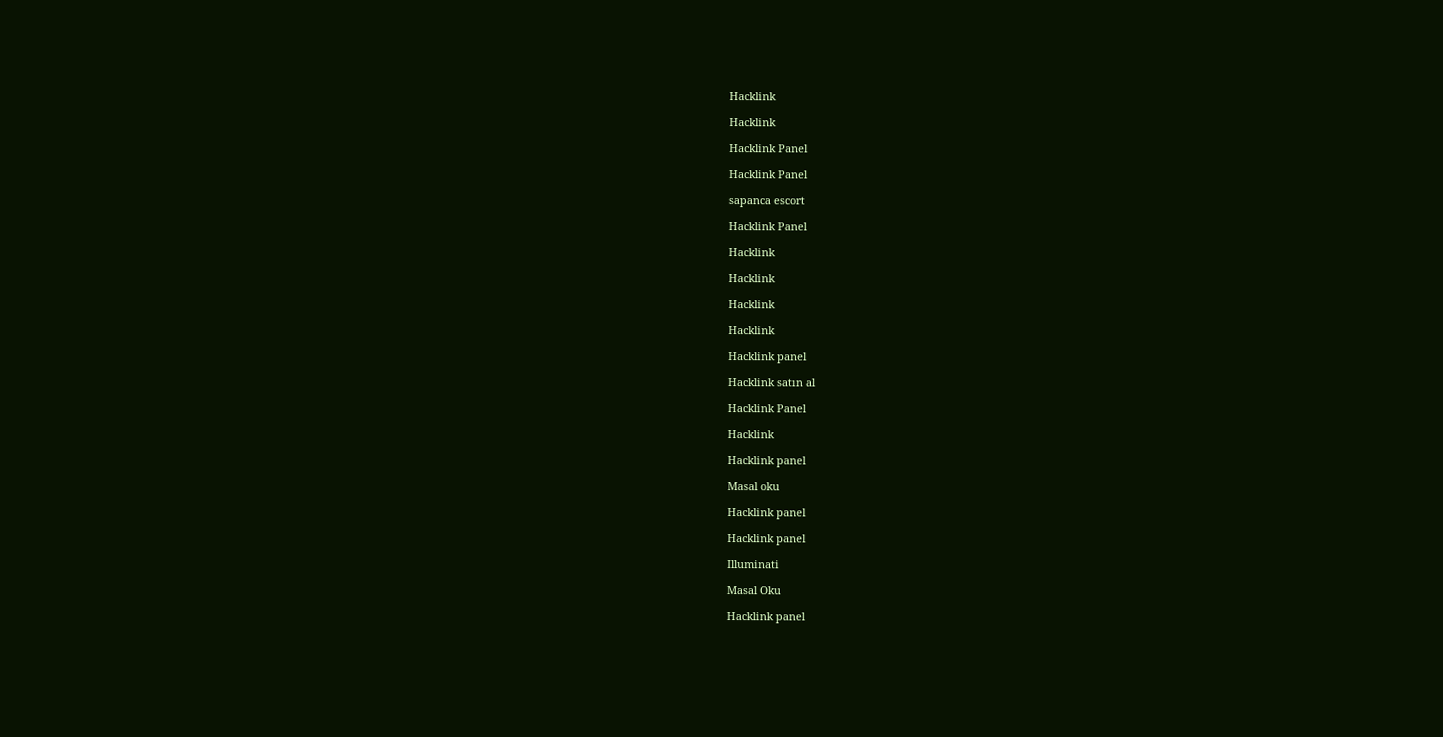Hacklink

Hacklink

Hacklink Panel

Hacklink Panel

sapanca escort

Hacklink Panel

Hacklink

Hacklink

Hacklink

Hacklink

Hacklink panel

Hacklink satın al

Hacklink Panel

Hacklink

Hacklink panel

Masal oku

Hacklink panel

Hacklink panel

Illuminati

Masal Oku

Hacklink panel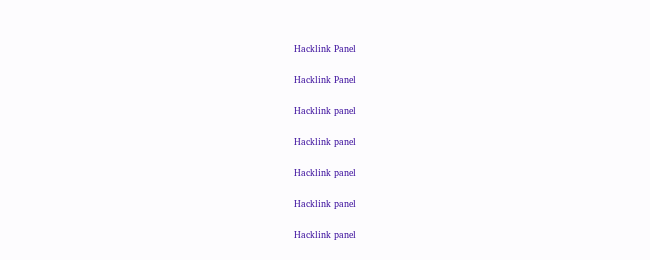Hacklink Panel

Hacklink Panel

Hacklink panel

Hacklink panel

Hacklink panel

Hacklink panel

Hacklink panel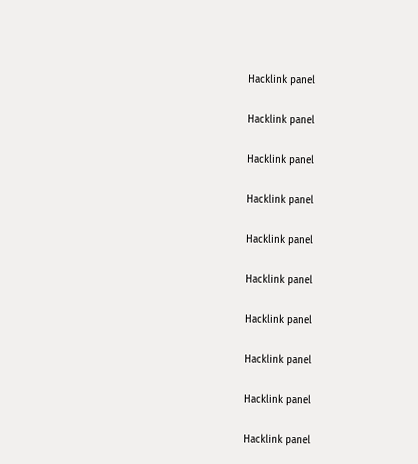Hacklink panel

Hacklink panel

Hacklink panel

Hacklink panel

Hacklink panel

Hacklink panel

Hacklink panel

Hacklink panel

Hacklink panel

Hacklink panel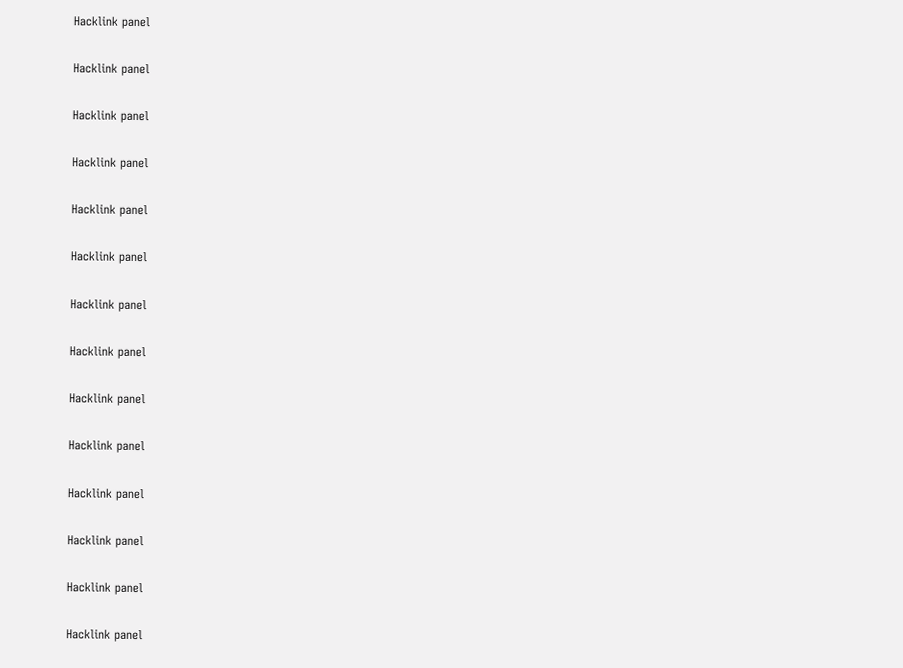Hacklink panel

Hacklink panel

Hacklink panel

Hacklink panel

Hacklink panel

Hacklink panel

Hacklink panel

Hacklink panel

Hacklink panel

Hacklink panel

Hacklink panel

Hacklink panel

Hacklink panel

Hacklink panel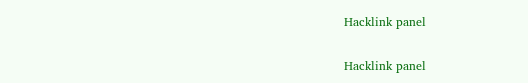Hacklink panel

Hacklink panel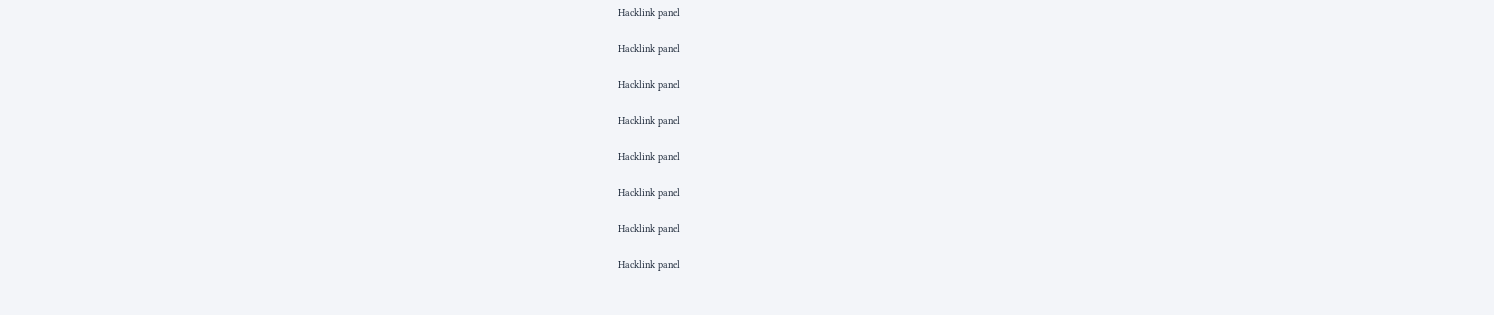Hacklink panel

Hacklink panel

Hacklink panel

Hacklink panel

Hacklink panel

Hacklink panel

Hacklink panel

Hacklink panel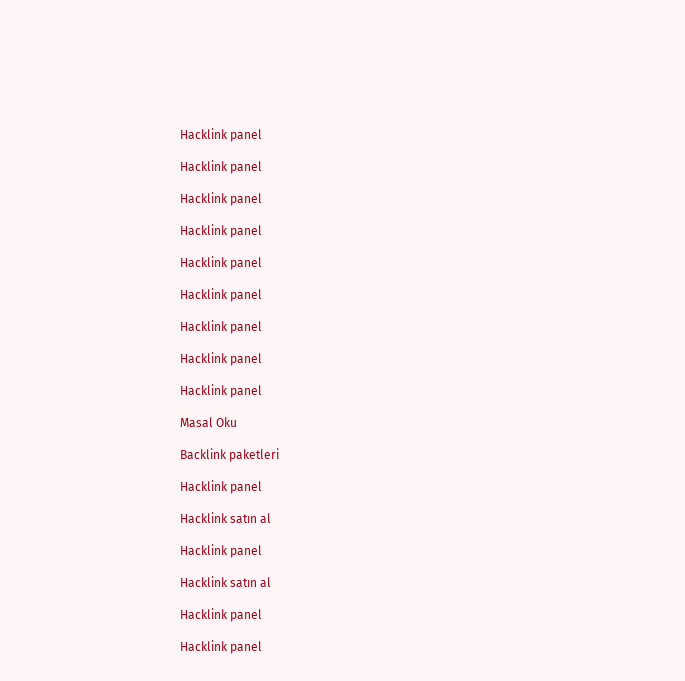Hacklink panel

Hacklink panel

Hacklink panel

Hacklink panel

Hacklink panel

Hacklink panel

Hacklink panel

Hacklink panel

Hacklink panel

Masal Oku

Backlink paketleri

Hacklink panel

Hacklink satın al

Hacklink panel

Hacklink satın al

Hacklink panel

Hacklink panel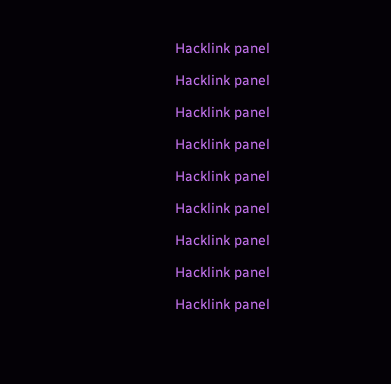Hacklink panel

Hacklink panel

Hacklink panel

Hacklink panel

Hacklink panel

Hacklink panel

Hacklink panel

Hacklink panel

Hacklink panel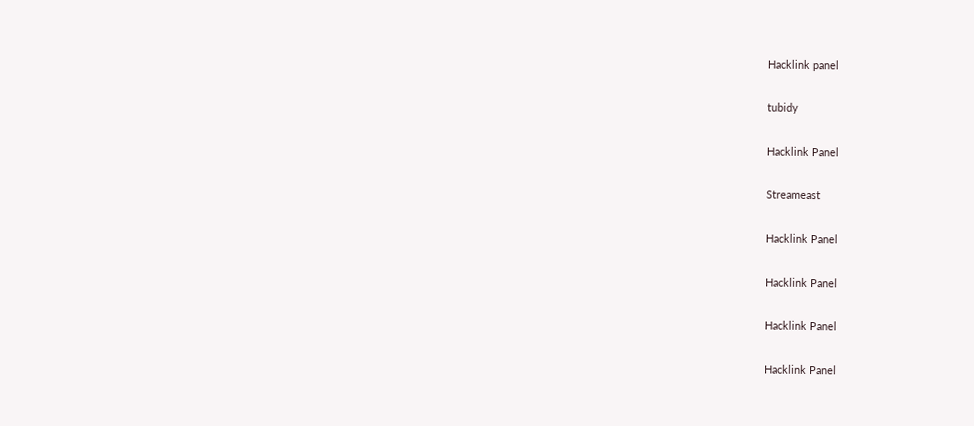Hacklink panel

tubidy

Hacklink Panel

Streameast

Hacklink Panel

Hacklink Panel

Hacklink Panel

Hacklink Panel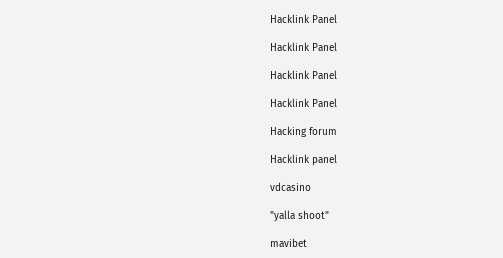Hacklink Panel

Hacklink Panel

Hacklink Panel

Hacklink Panel

Hacking forum

Hacklink panel

vdcasino

"yalla shoot"

mavibet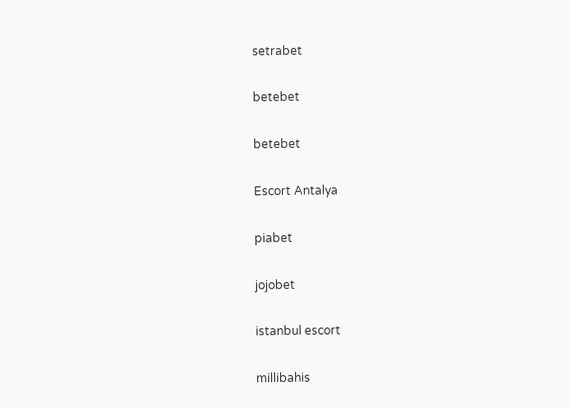setrabet

betebet

betebet

Escort Antalya

piabet

jojobet

istanbul escort

millibahis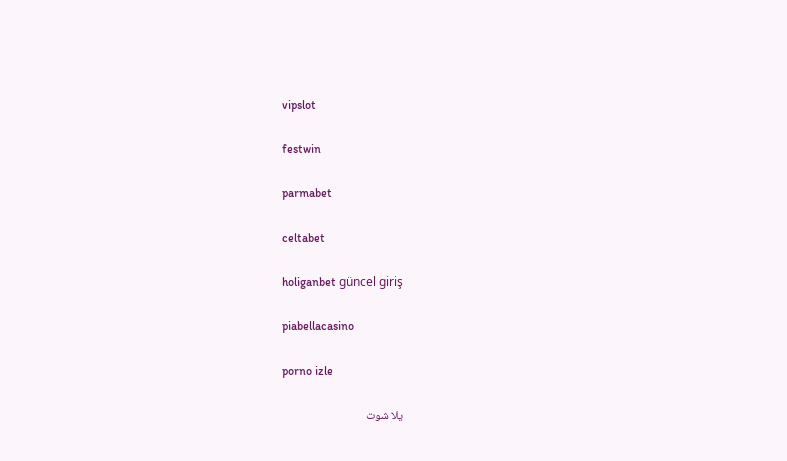vipslot

festwin

parmabet

celtabet

holiganbet güncel giriş

piabellacasino

porno izle

يلا شوت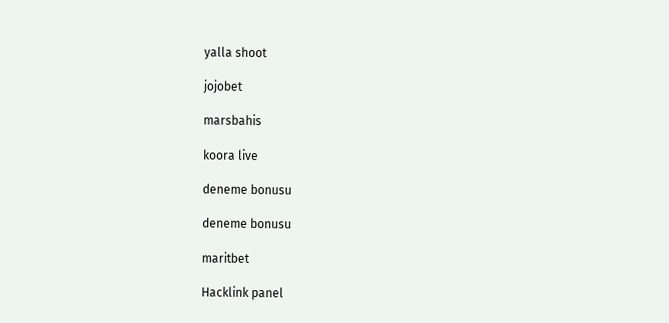yalla shoot

jojobet

marsbahis

koora live

deneme bonusu

deneme bonusu

maritbet

Hacklink panel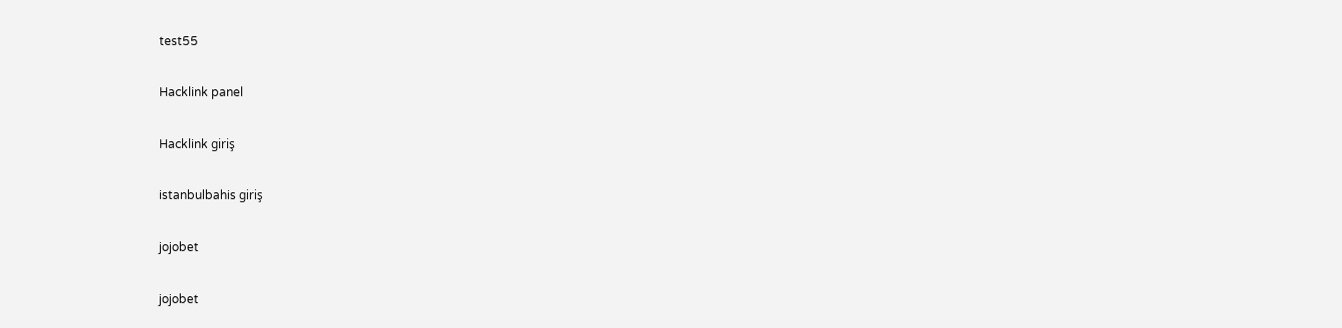test55

Hacklink panel

Hacklink giriş

istanbulbahis giriş

jojobet

jojobet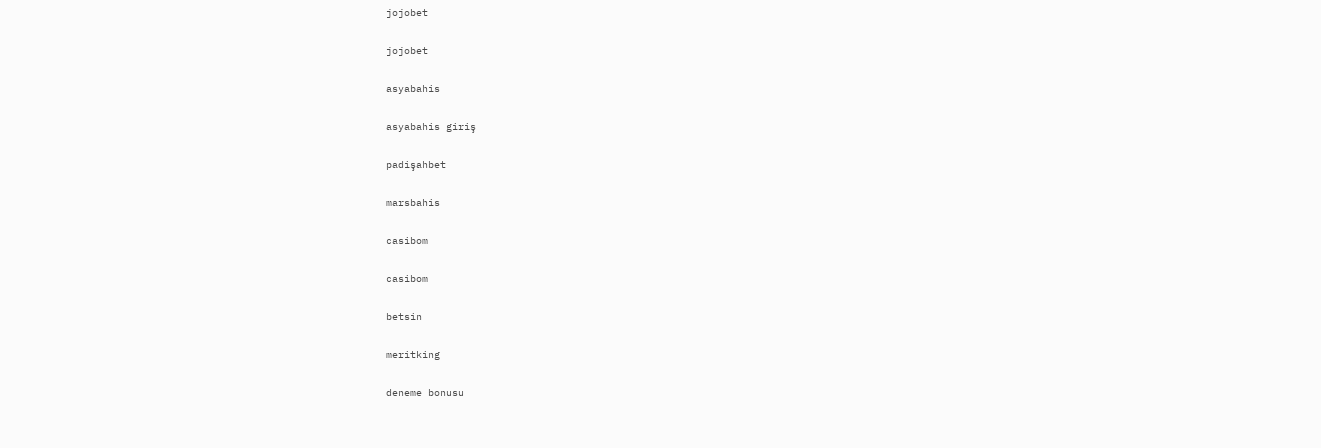jojobet

jojobet

asyabahis

asyabahis giriş

padişahbet

marsbahis

casibom

casibom

betsin

meritking

deneme bonusu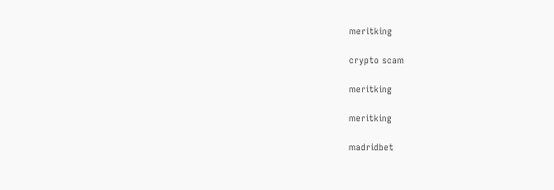meritking

crypto scam

meritking

meritking

madridbet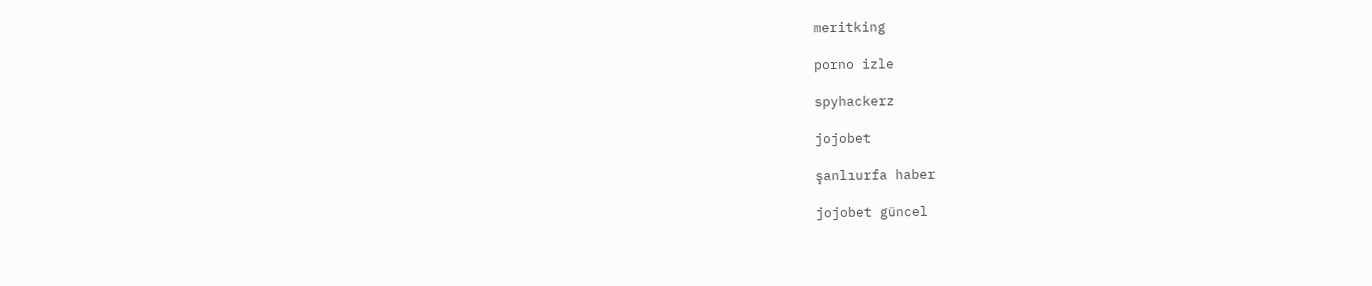meritking

porno izle

spyhackerz

jojobet

şanlıurfa haber

jojobet güncel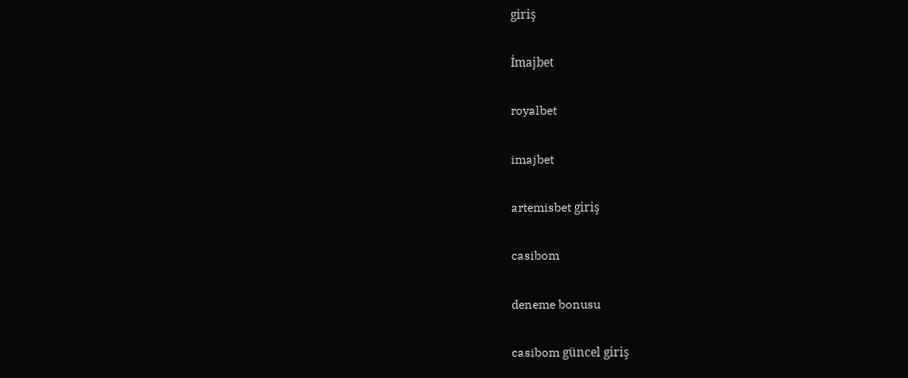giriş

İmajbet

royalbet

imajbet

artemisbet giriş

casibom

deneme bonusu

casibom güncel giriş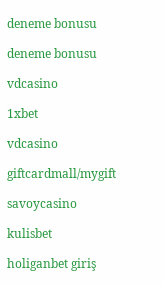deneme bonusu

deneme bonusu

vdcasino

1xbet

vdcasino

giftcardmall/mygift

savoycasino

kulisbet

holiganbet giriş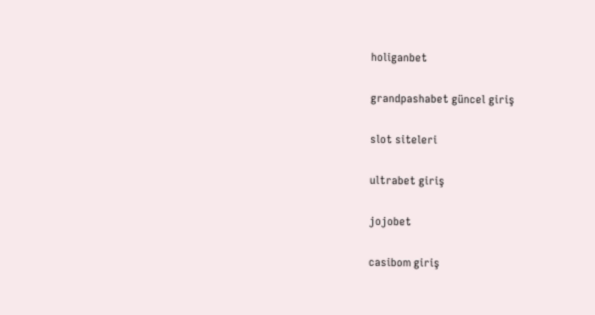holiganbet

grandpashabet güncel giriş

slot siteleri

ultrabet giriş

jojobet

casibom giriş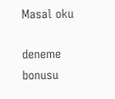Masal oku

deneme bonusu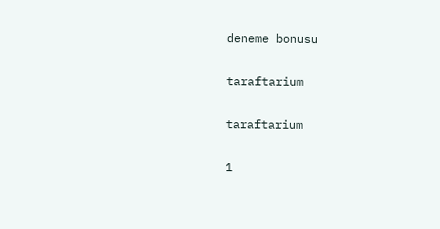deneme bonusu

taraftarium

taraftarium

1